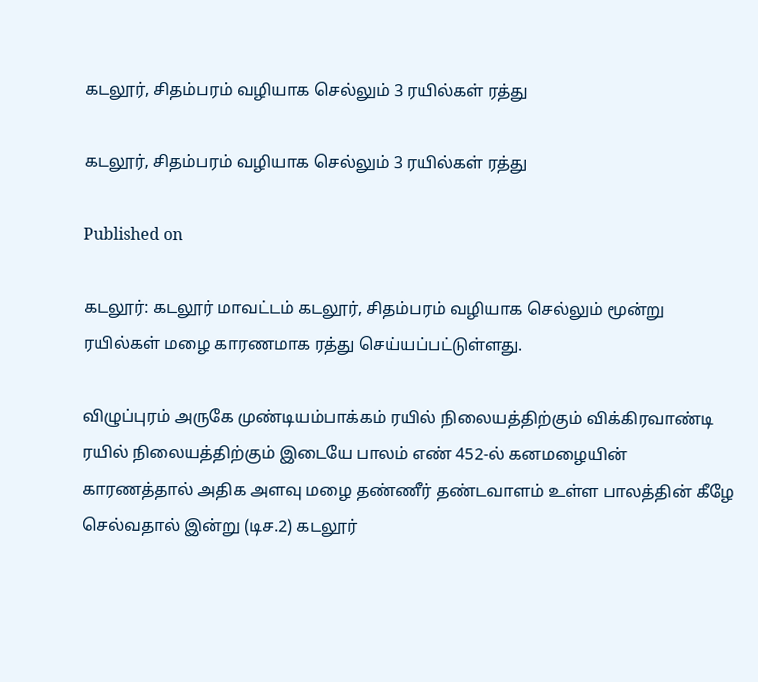கடலூர், சிதம்பரம் வழியாக செல்லும் 3 ரயில்கள் ரத்து

கடலூர், சிதம்பரம் வழியாக செல்லும் 3 ரயில்கள் ரத்து

Published on

கடலூர்: கடலூர் மாவட்டம் கடலூர், சிதம்பரம் வழியாக செல்லும் மூன்று ரயில்கள் மழை காரணமாக ரத்து செய்யப்பட்டுள்ளது.

விழுப்புரம் அருகே முண்டியம்பாக்கம் ரயில் நிலையத்திற்கும் விக்கிரவாண்டி ரயில் நிலையத்திற்கும் இடையே பாலம் எண் 452-ல் கனமழையின் காரணத்தால் அதிக அளவு மழை தண்ணீர் தண்டவாளம் உள்ள பாலத்தின் கீழே செல்வதால் இன்று (டிச.2) கடலூர்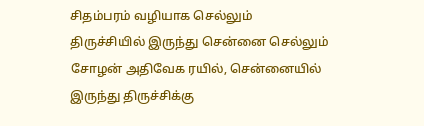சிதம்பரம் வழியாக செல்லும் திருச்சியில் இருந்து சென்னை செல்லும் சோழன் அதிவேக ரயில், சென்னையில் இருந்து திருச்சிக்கு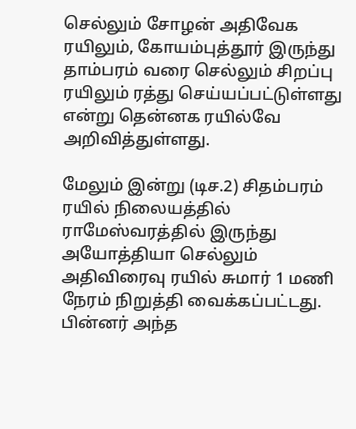செல்லும் சோழன் அதிவேக ரயிலும், கோயம்புத்தூர் இருந்து தாம்பரம் வரை செல்லும் சிறப்பு ரயிலும் ரத்து செய்யப்பட்டுள்ளது என்று தென்னக ரயில்வே அறிவித்துள்ளது.

மேலும் இன்று (டிச.2) சிதம்பரம் ரயில் நிலையத்தில் ராமேஸ்வரத்தில் இருந்து அயோத்தியா செல்லும் அதிவிரைவு ரயில் சுமார் 1 மணி நேரம் நிறுத்தி வைக்கப்பட்டது. பின்னர் அந்த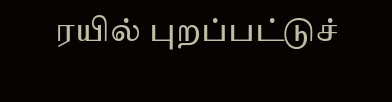ரயில் புறப்பட்டுச்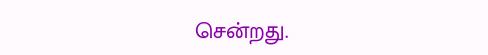சென்றது.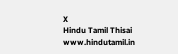X
Hindu Tamil Thisai
www.hindutamil.in